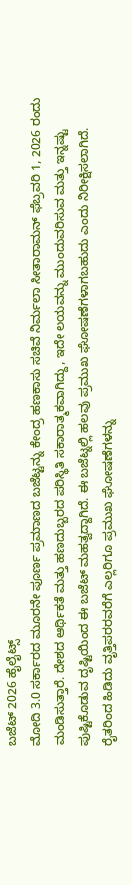ಬಜೆಟ್ 2026 ಹೈಲೈಟ್ಸ್
ಮೋದಿ 3.0 ಸರ್ಕಾರದ ಮೂರನೇ ಪೂರ್ಣ ಪ್ರಮಾಣದ ಬಜೆಟ್ಟನ್ನು ಕೇಂದ್ರ ಹಣಕಾಸು ಸಚಿವೆ ನಿರ್ಮಲಾ ಸೀತಾರಾಮನ್ ಫೆಬ್ರವರಿ 1, 2026 ರಂದು ಮಂಡಿಸುತ್ತಾರೆ. ದೇಶದ ಆರ್ಥಿಕತೆ ಮತ್ತು ಹಣದುಬ್ಬರದ ಪರಿಸ್ಥಿತಿ ಸಕಾರಾತ್ಮಕವಾಗಿದ್ದು, ಇದೇ ಲಯವನ್ನು ಮುಂದುವರಿಸುವ ಮತ್ತು ಇನ್ನಷ್ಟು ಪುಷ್ಟಿಕೊಡುವ ದೃಷ್ಟಿಯಿಂದ ಈ ಬಜೆಟ್ ಮಹತ್ವದ್ದಾಗಿದೆ. ಈ ಬಜೆಟ್ನಲ್ಲಿ ಹಲವು ಪ್ರಮುಖ ಘೋಷಣೆಗಳಾಗಬಹುದು ಎಂದು ನಿರೀಕ್ಷಿಸಲಾಗಿದೆ. ರೈತರಿಂದ ಹಿಡಿದು ವೃತ್ತಿಪರರವರೆಗೆ ಎಲ್ಲರಿಗೂ ಪ್ರಮುಖ ಘೋಷಣೆಗಳನ್ನು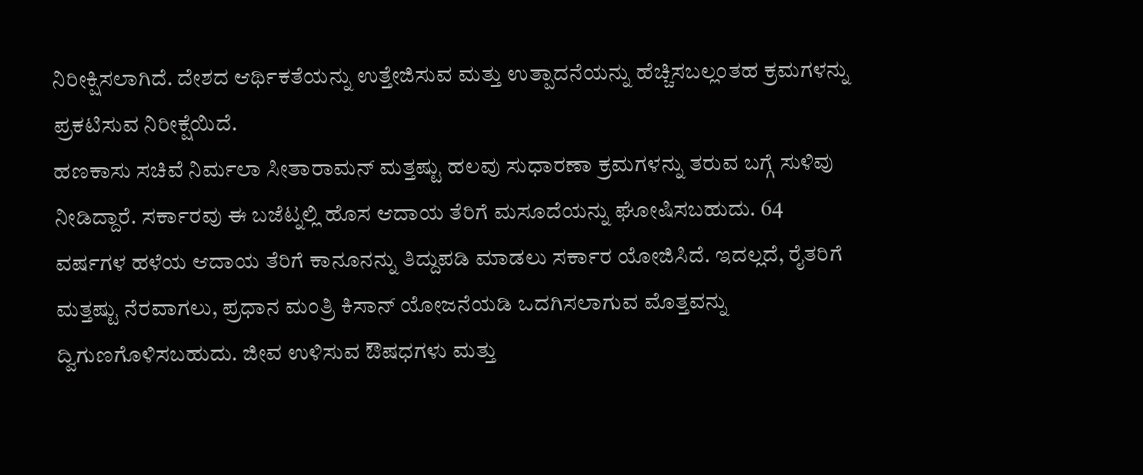ನಿರೀಕ್ಷಿಸಲಾಗಿದೆ. ದೇಶದ ಆರ್ಥಿಕತೆಯನ್ನು ಉತ್ತೇಜಿಸುವ ಮತ್ತು ಉತ್ಪಾದನೆಯನ್ನು ಹೆಚ್ಚಿಸಬಲ್ಲಂತಹ ಕ್ರಮಗಳನ್ನು ಪ್ರಕಟಿಸುವ ನಿರೀಕ್ಷೆಯಿದೆ.
ಹಣಕಾಸು ಸಚಿವೆ ನಿರ್ಮಲಾ ಸೀತಾರಾಮನ್ ಮತ್ತಷ್ಟು ಹಲವು ಸುಧಾರಣಾ ಕ್ರಮಗಳನ್ನು ತರುವ ಬಗ್ಗೆ ಸುಳಿವು ನೀಡಿದ್ದಾರೆ. ಸರ್ಕಾರವು ಈ ಬಜೆಟ್ನಲ್ಲಿ ಹೊಸ ಆದಾಯ ತೆರಿಗೆ ಮಸೂದೆಯನ್ನು ಘೋಷಿಸಬಹುದು. 64 ವರ್ಷಗಳ ಹಳೆಯ ಆದಾಯ ತೆರಿಗೆ ಕಾನೂನನ್ನು ತಿದ್ದುಪಡಿ ಮಾಡಲು ಸರ್ಕಾರ ಯೋಜಿಸಿದೆ. ಇದಲ್ಲದೆ, ರೈತರಿಗೆ ಮತ್ತಷ್ಟು ನೆರವಾಗಲು, ಪ್ರಧಾನ ಮಂತ್ರಿ ಕಿಸಾನ್ ಯೋಜನೆಯಡಿ ಒದಗಿಸಲಾಗುವ ಮೊತ್ತವನ್ನು ದ್ವಿಗುಣಗೊಳಿಸಬಹುದು. ಜೀವ ಉಳಿಸುವ ಔಷಧಗಳು ಮತ್ತು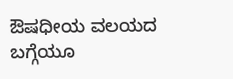ಔಷಧೀಯ ವಲಯದ ಬಗ್ಗೆಯೂ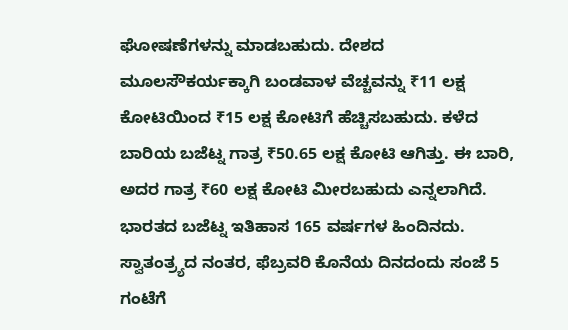ಘೋಷಣೆಗಳನ್ನು ಮಾಡಬಹುದು. ದೇಶದ ಮೂಲಸೌಕರ್ಯಕ್ಕಾಗಿ ಬಂಡವಾಳ ವೆಚ್ಚವನ್ನು ₹11 ಲಕ್ಷ ಕೋಟಿಯಿಂದ ₹15 ಲಕ್ಷ ಕೋಟಿಗೆ ಹೆಚ್ಚಿಸಬಹುದು. ಕಳೆದ ಬಾರಿಯ ಬಜೆಟ್ನ ಗಾತ್ರ ₹50.65 ಲಕ್ಷ ಕೋಟಿ ಆಗಿತ್ತು. ಈ ಬಾರಿ, ಅದರ ಗಾತ್ರ ₹60 ಲಕ್ಷ ಕೋಟಿ ಮೀರಬಹುದು ಎನ್ನಲಾಗಿದೆ.
ಭಾರತದ ಬಜೆಟ್ನ ಇತಿಹಾಸ 165 ವರ್ಷಗಳ ಹಿಂದಿನದು. ಸ್ವಾತಂತ್ರ್ಯದ ನಂತರ, ಫೆಬ್ರವರಿ ಕೊನೆಯ ದಿನದಂದು ಸಂಜೆ 5 ಗಂಟೆಗೆ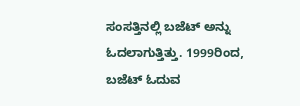ಸಂಸತ್ತಿನಲ್ಲಿ ಬಜೆಟ್ ಅನ್ನು ಓದಲಾಗುತ್ತಿತ್ತು. 1999ರಿಂದ, ಬಜೆಟ್ ಓದುವ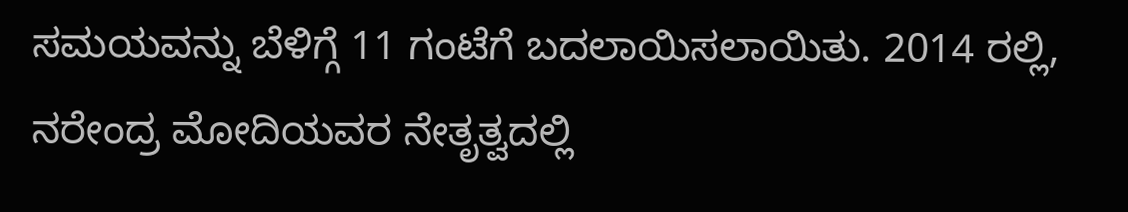ಸಮಯವನ್ನು ಬೆಳಿಗ್ಗೆ 11 ಗಂಟೆಗೆ ಬದಲಾಯಿಸಲಾಯಿತು. 2014 ರಲ್ಲಿ, ನರೇಂದ್ರ ಮೋದಿಯವರ ನೇತೃತ್ವದಲ್ಲಿ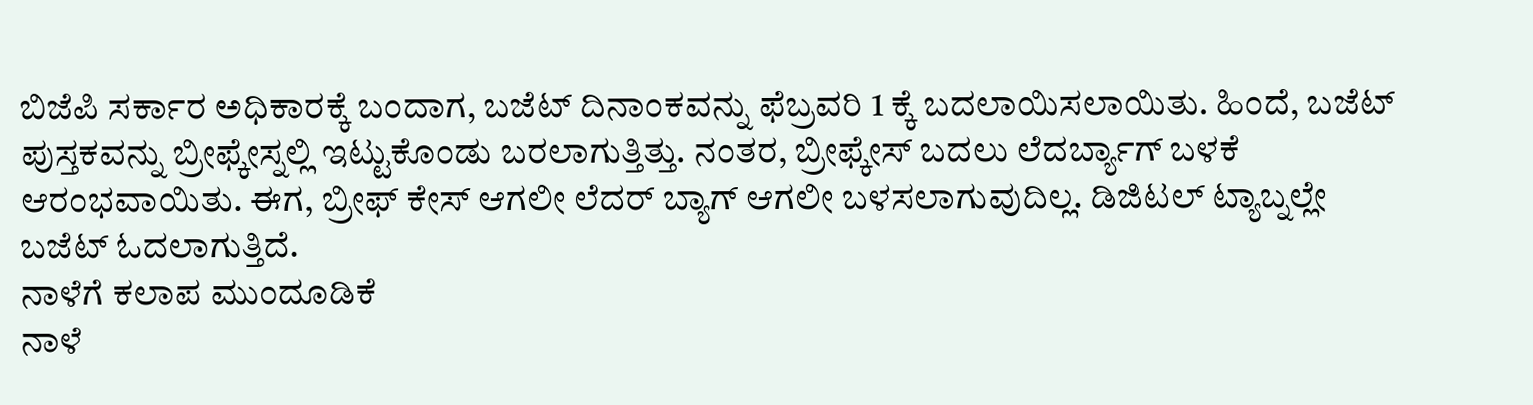ಬಿಜೆಪಿ ಸರ್ಕಾರ ಅಧಿಕಾರಕ್ಕೆ ಬಂದಾಗ, ಬಜೆಟ್ ದಿನಾಂಕವನ್ನು ಫೆಬ್ರವರಿ 1 ಕ್ಕೆ ಬದಲಾಯಿಸಲಾಯಿತು. ಹಿಂದೆ, ಬಜೆಟ್ ಪುಸ್ತಕವನ್ನು ಬ್ರೀಫ್ಕೇಸ್ನಲ್ಲಿ ಇಟ್ಟುಕೊಂಡು ಬರಲಾಗುತ್ತಿತ್ತು. ನಂತರ, ಬ್ರೀಫ್ಕೇಸ್ ಬದಲು ಲೆದರ್ಬ್ಯಾಗ್ ಬಳಕೆ ಆರಂಭವಾಯಿತು. ಈಗ, ಬ್ರೀಫ್ ಕೇಸ್ ಆಗಲೀ ಲೆದರ್ ಬ್ಯಾಗ್ ಆಗಲೀ ಬಳಸಲಾಗುವುದಿಲ್ಲ. ಡಿಜಿಟಲ್ ಟ್ಯಾಬ್ನಲ್ಲೇ ಬಜೆಟ್ ಓದಲಾಗುತ್ತಿದೆ.
ನಾಳೆಗೆ ಕಲಾಪ ಮುಂದೂಡಿಕೆ
ನಾಳೆ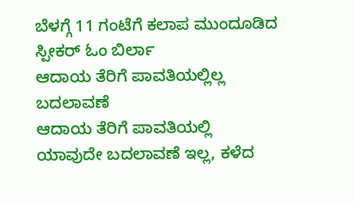ಬೆಳಗ್ಗೆ 11 ಗಂಟೆಗೆ ಕಲಾಪ ಮುಂದೂಡಿದ ಸ್ಪೀಕರ್ ಓಂ ಬಿರ್ಲಾ
ಆದಾಯ ತೆರಿಗೆ ಪಾವತಿಯಲ್ಲಿಲ್ಲ ಬದಲಾವಣೆ
ಆದಾಯ ತೆರಿಗೆ ಪಾವತಿಯಲ್ಲಿ ಯಾವುದೇ ಬದಲಾವಣೆ ಇಲ್ಲ, ಕಳೆದ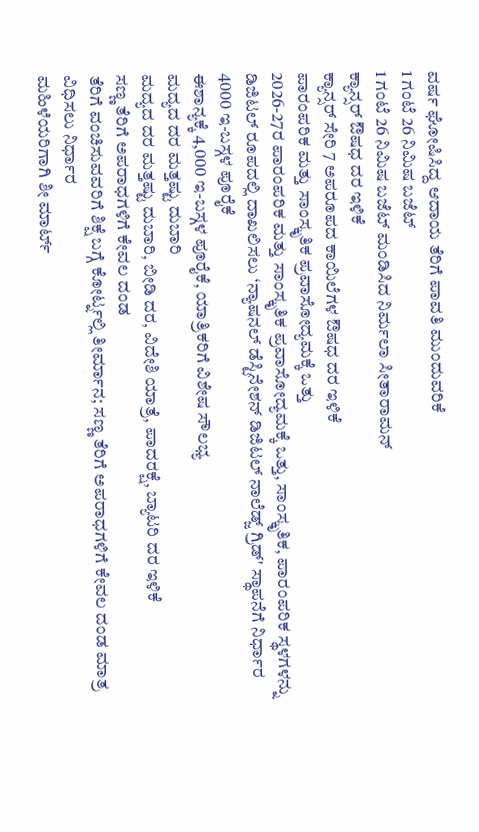ವರ್ಷ ಘೋಷಿಸಿದ್ದ ಆದಾಯ ತೆರಿಗೆ ಪಾವತಿ ಮುಂದುವರಿಕೆ
1 ಗಂಟೆ 26 ನಿಮಿಷ ಬಜೆಟ್
1 ಗಂಟೆ 26 ನಿಮಿಷ ಬಜೆಟ್ ಮಂಡಿಸಿದ ನಿರ್ಮಲಾ ಸೀತಾರಾಮನ್
ಕ್ಯಾನ್ಸರ್ ಔಷಧ ದರ ಇಳಿಕೆ
ಕ್ಯಾನ್ಸರ್ ಸೇರಿ 7 ಅಪರೂಪದ ಕಾಯಿಲೆಗಳ ಔಷಧ ದರ ಇಳಿಕೆ
ಪಾರಂಪರಿಕ ಮತ್ತು ಸಾಂಸ್ಕೃತಿಕ ಪ್ರವಾಸೋದ್ಯಮಕ್ಕೆ ಒತ್ತು
2026-27ರ ಪಾರಂಪರಿಕ ಮತ್ತು ಸಾಂಸ್ಕೃತಿಕ ಪ್ರವಾಸೋದ್ಯಮಕ್ಕೆ ಒತ್ತು, ಸಾಂಸ್ಕೃತಿಕ, ಪಾರಂಪರಿಕ ಸ್ಥಳಗಳನ್ನು ಡಿಜಿಟಲ್ ರೂಪದಲ್ಲಿ ದಾಖಲಿಸಲು ‘ನ್ಯಾಷನಲ್ ಡೆಸ್ಟಿನೇಶನ್ ಡಿಜಿಟಲ್ ನಾಲೆಡ್ಜ್ ಗ್ರಿಡ್' ಸ್ಥಾಪನೆಗೆ ನಿರ್ಧಾರ
4000 ಇ-ಬಸ್ಗಳ ಪೂರೈಕೆ
ಈಶಾನ್ಯಕ್ಕೆ 4,000 ಇ-ಬಸ್ಗಳ ಪೂರೈಕೆ, ಯಾತ್ರಿಕರಿಗೆ ವಿಶೇಷ ಸೌಲಭ್ಯ
ಮದ್ಯದ ದರ ಮತ್ತಷ್ಟು ದುಬಾರಿ
ಮದ್ಯದ ದರ ಮತ್ತಷ್ಟು ದುಬಾರಿ, ಬೀಡಿ ದರ, ವಿದೇಶಿ ಯಾತ್ರೆ, ಪಾದರಕ್ಷೆ, ಬ್ಯಾಟರಿ ದರ ಇಳಿಕೆ
ಸಣ್ಣ ತೆರಿಗೆ ಅಪರಾಧಗಳಿಗೆ ಕೇವಲ ದಂಡ
ತೆರಿಗೆ ವಂಚಿಸುವವರಿಗೆ ಶಿಕ್ಷೆ ಬಗ್ಗೆ ಕೋರ್ಟ್ನಲ್ಲಿ ತೀರ್ಮಾನ; ಸಣ್ಣ ತೆರಿಗೆ ಅಪರಾಧಗಳಿಗೆ ಕೇವಲ ದಂಡ ಮಾತ್ರ ವಿಧಿಸಲು ನಿರ್ಧಾರ
ಮಹಿಳೆಯರಿಗಾಗಿ ಶೀ ಮಾರ್ಟ್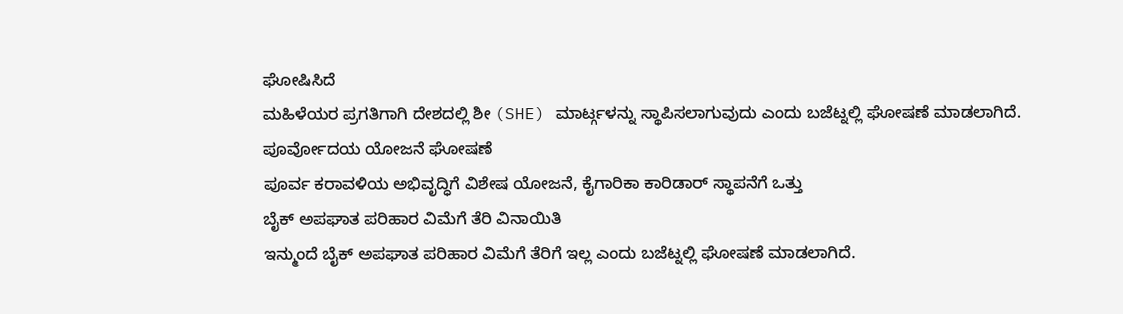ಘೋಷಿಸಿದೆ
ಮಹಿಳೆಯರ ಪ್ರಗತಿಗಾಗಿ ದೇಶದಲ್ಲಿ ಶೀ (SHE) ಮಾರ್ಟ್ಗಳನ್ನು ಸ್ಥಾಪಿಸಲಾಗುವುದು ಎಂದು ಬಜೆಟ್ನಲ್ಲಿ ಘೋಷಣೆ ಮಾಡಲಾಗಿದೆ.
ಪೂರ್ವೋದಯ ಯೋಜನೆ ಘೋಷಣೆ
ಪೂರ್ವ ಕರಾವಳಿಯ ಅಭಿವೃದ್ಧಿಗೆ ವಿಶೇಷ ಯೋಜನೆ, ಕೈಗಾರಿಕಾ ಕಾರಿಡಾರ್ ಸ್ಥಾಪನೆಗೆ ಒತ್ತು
ಬೈಕ್ ಅಪಘಾತ ಪರಿಹಾರ ವಿಮೆಗೆ ತೆರಿ ವಿನಾಯಿತಿ
ಇನ್ಮುಂದೆ ಬೈಕ್ ಅಪಘಾತ ಪರಿಹಾರ ವಿಮೆಗೆ ತೆರಿಗೆ ಇಲ್ಲ ಎಂದು ಬಜೆಟ್ನಲ್ಲಿ ಘೋಷಣೆ ಮಾಡಲಾಗಿದೆ.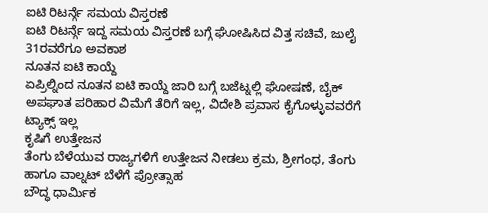ಐಟಿ ರಿಟರ್ನ್ಗೆ ಸಮಯ ವಿಸ್ತರಣೆ
ಐಟಿ ರಿಟರ್ನ್ಗೆ ಇದ್ದ ಸಮಯ ವಿಸ್ತರಣೆ ಬಗ್ಗೆ ಘೋಷಿಸಿದ ವಿತ್ತ ಸಚಿವೆ, ಜುಲೈ 31ರವರೆಗೂ ಅವಕಾಶ
ನೂತನ ಐಟಿ ಕಾಯ್ದೆ
ಏಪ್ರಿಲ್ನಿಂದ ನೂತನ ಐಟಿ ಕಾಯ್ದೆ ಜಾರಿ ಬಗ್ಗೆ ಬಜೆಟ್ನಲ್ಲಿ ಘೋಷಣೆ, ಬೈಕ್ ಅಪಘಾತ ಪರಿಹಾರ ವಿಮೆಗೆ ತೆರಿಗೆ ಇಲ್ಲ, ವಿದೇಶಿ ಪ್ರವಾಸ ಕೈಗೊಳ್ಳುವವರೆಗೆ ಟ್ಯಾಕ್ಸ್ ಇಲ್ಲ
ಕೃಷಿಗೆ ಉತ್ತೇಜನ
ತೆಂಗು ಬೆಳೆಯುವ ರಾಜ್ಯಗಳಿಗೆ ಉತ್ತೇಜನ ನೀಡಲು ಕ್ರಮ, ಶ್ರೀಗಂಧ, ತೆಂಗು ಹಾಗೂ ವಾಲ್ನಟ್ ಬೆಳೆಗೆ ಪ್ರೋತ್ಸಾಹ
ಬೌದ್ಧ ಧಾರ್ಮಿಕ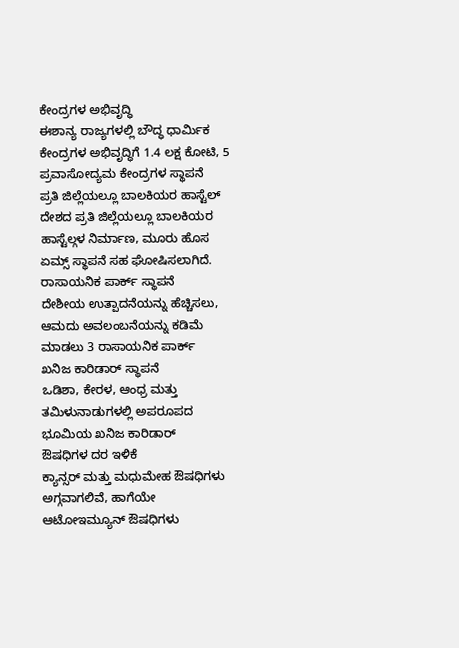ಕೇಂದ್ರಗಳ ಅಭಿವೃದ್ಧಿ
ಈಶಾನ್ಯ ರಾಜ್ಯಗಳಲ್ಲಿ ಬೌದ್ಧ ಧಾರ್ಮಿಕ ಕೇಂದ್ರಗಳ ಅಭಿವೃದ್ಧಿಗೆ 1.4 ಲಕ್ಷ ಕೋಟಿ, 5 ಪ್ರವಾಸೋದ್ಯಮ ಕೇಂದ್ರಗಳ ಸ್ಥಾಪನೆ
ಪ್ರತಿ ಜಿಲ್ಲೆಯಲ್ಲೂ ಬಾಲಕಿಯರ ಹಾಸ್ಟೆಲ್
ದೇಶದ ಪ್ರತಿ ಜಿಲ್ಲೆಯಲ್ಲೂ ಬಾಲಕಿಯರ ಹಾಸ್ಟೆಲ್ಗಳ ನಿರ್ಮಾಣ, ಮೂರು ಹೊಸ ಏಮ್ಸ್ ಸ್ಥಾಪನೆ ಸಹ ಘೋಷಿಸಲಾಗಿದೆ.
ರಾಸಾಯನಿಕ ಪಾರ್ಕ್ ಸ್ಥಾಪನೆ
ದೇಶೀಯ ಉತ್ಪಾದನೆಯನ್ನು ಹೆಚ್ಚಿಸಲು, ಆಮದು ಅವಲಂಬನೆಯನ್ನು ಕಡಿಮೆ ಮಾಡಲು 3 ರಾಸಾಯನಿಕ ಪಾರ್ಕ್
ಖನಿಜ ಕಾರಿಡಾರ್ ಸ್ಥಾಪನೆ
ಒಡಿಶಾ, ಕೇರಳ, ಆಂಧ್ರ ಮತ್ತು ತಮಿಳುನಾಡುಗಳಲ್ಲಿ ಅಪರೂಪದ ಭೂಮಿಯ ಖನಿಜ ಕಾರಿಡಾರ್
ಔಷಧಿಗಳ ದರ ಇಳಿಕೆ
ಕ್ಯಾನ್ಸರ್ ಮತ್ತು ಮಧುಮೇಹ ಔಷಧಿಗಳು ಅಗ್ಗವಾಗಲಿವೆ, ಹಾಗೆಯೇ ಆಟೋಇಮ್ಯೂನ್ ಔಷಧಿಗಳು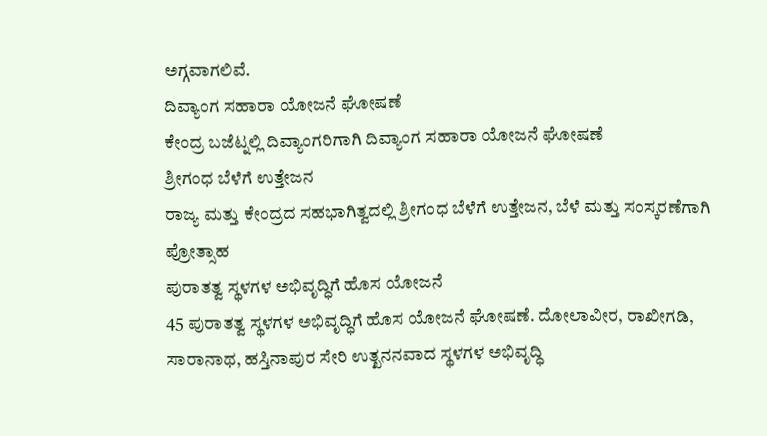ಅಗ್ಗವಾಗಲಿವೆ.
ದಿವ್ಯಾಂಗ ಸಹಾರಾ ಯೋಜನೆ ಘೋಷಣೆ
ಕೇಂದ್ರ ಬಜೆಟ್ನಲ್ಲಿ ದಿವ್ಯಾಂಗರಿಗಾಗಿ ದಿವ್ಯಾಂಗ ಸಹಾರಾ ಯೋಜನೆ ಘೋಷಣೆ
ಶ್ರೀಗಂಧ ಬೆಳೆಗೆ ಉತ್ತೇಜನ
ರಾಜ್ಯ ಮತ್ತು ಕೇಂದ್ರದ ಸಹಭಾಗಿತ್ವದಲ್ಲಿ ಶ್ರೀಗಂಧ ಬೆಳೆಗೆ ಉತ್ತೇಜನ, ಬೆಳೆ ಮತ್ತು ಸಂಸ್ಕರಣೆಗಾಗಿ ಪ್ರೋತ್ಸಾಹ
ಪುರಾತತ್ವ ಸ್ಥಳಗಳ ಅಭಿವೃದ್ಧಿಗೆ ಹೊಸ ಯೋಜನೆ
45 ಪುರಾತತ್ವ ಸ್ಥಳಗಳ ಅಭಿವೃದ್ಧಿಗೆ ಹೊಸ ಯೋಜನೆ ಘೋಷಣೆ. ದೋಲಾವೀರ, ರಾಖೀಗಡಿ, ಸಾರಾನಾಥ, ಹಸ್ತಿನಾಪುರ ಸೇರಿ ಉತ್ಖನನವಾದ ಸ್ಥಳಗಳ ಅಭಿವೃದ್ಧಿ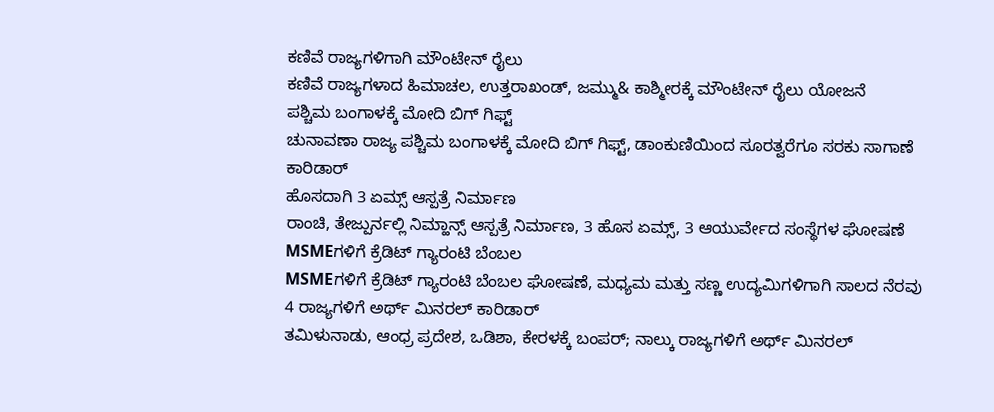ಕಣಿವೆ ರಾಜ್ಯಗಳಿಗಾಗಿ ಮೌಂಟೇನ್ ರೈಲು
ಕಣಿವೆ ರಾಜ್ಯಗಳಾದ ಹಿಮಾಚಲ, ಉತ್ತರಾಖಂಡ್, ಜಮ್ಮು& ಕಾಶ್ಮೀರಕ್ಕೆ ಮೌಂಟೇನ್ ರೈಲು ಯೋಜನೆ
ಪಶ್ಚಿಮ ಬಂಗಾಳಕ್ಕೆ ಮೋದಿ ಬಿಗ್ ಗಿಫ್ಟ್
ಚುನಾವಣಾ ರಾಜ್ಯ ಪಶ್ಚಿಮ ಬಂಗಾಳಕ್ಕೆ ಮೋದಿ ಬಿಗ್ ಗಿಫ್ಟ್, ಡಾಂಕುಣಿಯಿಂದ ಸೂರತ್ವರೆಗೂ ಸರಕು ಸಾಗಾಣೆ ಕಾರಿಡಾರ್
ಹೊಸದಾಗಿ 3 ಏಮ್ಸ್ ಆಸ್ಪತ್ರೆ ನಿರ್ಮಾಣ
ರಾಂಚಿ, ತೇಜ್ಪುರ್ನಲ್ಲಿ ನಿಮ್ಹಾನ್ಸ್ ಆಸ್ಪತ್ರೆ ನಿರ್ಮಾಣ, 3 ಹೊಸ ಏಮ್ಸ್, 3 ಆಯುರ್ವೇದ ಸಂಸ್ಥೆಗಳ ಘೋಷಣೆ
MSMEಗಳಿಗೆ ಕ್ರೆಡಿಟ್ ಗ್ಯಾರಂಟಿ ಬೆಂಬಲ
MSMEಗಳಿಗೆ ಕ್ರೆಡಿಟ್ ಗ್ಯಾರಂಟಿ ಬೆಂಬಲ ಘೋಷಣೆ, ಮಧ್ಯಮ ಮತ್ತು ಸಣ್ಣ ಉದ್ಯಮಿಗಳಿಗಾಗಿ ಸಾಲದ ನೆರವು
4 ರಾಜ್ಯಗಳಿಗೆ ಅರ್ಥ್ ಮಿನರಲ್ ಕಾರಿಡಾರ್
ತಮಿಳುನಾಡು, ಆಂಧ್ರ ಪ್ರದೇಶ, ಒಡಿಶಾ, ಕೇರಳಕ್ಕೆ ಬಂಪರ್; ನಾಲ್ಕು ರಾಜ್ಯಗಳಿಗೆ ಅರ್ಥ್ ಮಿನರಲ್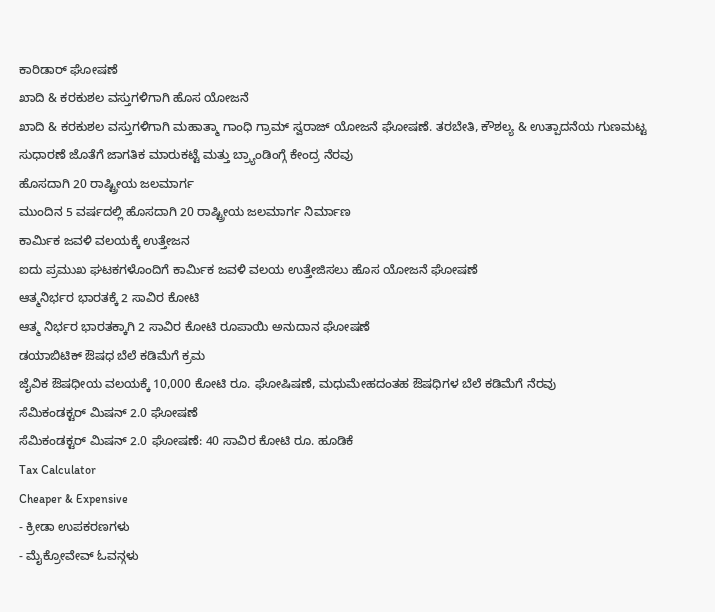ಕಾರಿಡಾರ್ ಘೋಷಣೆ
ಖಾದಿ & ಕರಕುಶಲ ವಸ್ತುಗಳಿಗಾಗಿ ಹೊಸ ಯೋಜನೆ
ಖಾದಿ & ಕರಕುಶಲ ವಸ್ತುಗಳಿಗಾಗಿ ಮಹಾತ್ಮಾ ಗಾಂಧಿ ಗ್ರಾಮ್ ಸ್ವರಾಜ್ ಯೋಜನೆ ಘೋಷಣೆ. ತರಬೇತಿ, ಕೌಶಲ್ಯ & ಉತ್ಪಾದನೆಯ ಗುಣಮಟ್ಟ ಸುಧಾರಣೆ ಜೊತೆಗೆ ಜಾಗತಿಕ ಮಾರುಕಟ್ಟೆ ಮತ್ತು ಬ್ರ್ಯಾಂಡಿಂಗ್ಗೆ ಕೇಂದ್ರ ನೆರವು
ಹೊಸದಾಗಿ 20 ರಾಷ್ಟ್ರೀಯ ಜಲಮಾರ್ಗ
ಮುಂದಿನ 5 ವರ್ಷದಲ್ಲಿ ಹೊಸದಾಗಿ 20 ರಾಷ್ಟ್ರೀಯ ಜಲಮಾರ್ಗ ನಿರ್ಮಾಣ
ಕಾರ್ಮಿಕ ಜವಳಿ ವಲಯಕ್ಕೆ ಉತ್ತೇಜನ
ಐದು ಪ್ರಮುಖ ಘಟಕಗಳೊಂದಿಗೆ ಕಾರ್ಮಿಕ ಜವಳಿ ವಲಯ ಉತ್ತೇಜಿಸಲು ಹೊಸ ಯೋಜನೆ ಘೋಷಣೆ
ಆತ್ಮನಿರ್ಭರ ಭಾರತಕ್ಕೆ 2 ಸಾವಿರ ಕೋಟಿ
ಆತ್ಮ ನಿರ್ಭರ ಭಾರತಕ್ಕಾಗಿ 2 ಸಾವಿರ ಕೋಟಿ ರೂಪಾಯಿ ಅನುದಾನ ಘೋಷಣೆ
ಡಯಾಬಿಟಿಕ್ ಔಷಧ ಬೆಲೆ ಕಡಿಮೆಗೆ ಕ್ರಮ
ಜೈವಿಕ ಔಷಧೀಯ ವಲಯಕ್ಕೆ 10,000 ಕೋಟಿ ರೂ. ಘೋಷಿಷಣೆ, ಮಧುಮೇಹದಂತಹ ಔಷಧಿಗಳ ಬೆಲೆ ಕಡಿಮೆಗೆ ನೆರವು
ಸೆಮಿಕಂಡಕ್ಟರ್ ಮಿಷನ್ 2.0 ಘೋಷಣೆ
ಸೆಮಿಕಂಡಕ್ಟರ್ ಮಿಷನ್ 2.0 ಘೋಷಣೆ: 40 ಸಾವಿರ ಕೋಟಿ ರೂ. ಹೂಡಿಕೆ
Tax Calculator
Cheaper & Expensive
- ಕ್ರೀಡಾ ಉಪಕರಣಗಳು
- ಮೈಕ್ರೋವೇವ್ ಓವನ್ಗಳು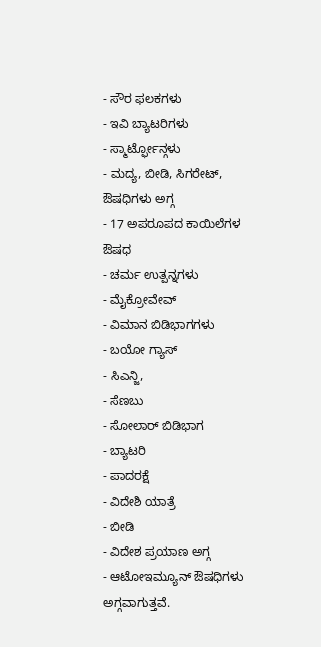- ಸೌರ ಫಲಕಗಳು
- ಇವಿ ಬ್ಯಾಟರಿಗಳು
- ಸ್ಮಾರ್ಟ್ಫೋನ್ಗಳು
- ಮದ್ಯ, ಬೀಡಿ, ಸಿಗರೇಟ್, ಔಷಧಿಗಳು ಅಗ್ಗ
- 17 ಅಪರೂಪದ ಕಾಯಿಲೆಗಳ ಔಷಧ
- ಚರ್ಮ ಉತ್ಪನ್ನಗಳು
- ಮೈಕ್ರೋವೇವ್
- ವಿಮಾನ ಬಿಡಿಭಾಗಗಳು
- ಬಯೋ ಗ್ಯಾಸ್
- ಸಿಎನ್ಜಿ,
- ಸೆಣಬು
- ಸೋಲಾರ್ ಬಿಡಿಭಾಗ
- ಬ್ಯಾಟರಿ
- ಪಾದರಕ್ಷೆ
- ವಿದೇಶಿ ಯಾತ್ರೆ
- ಬೀಡಿ
- ವಿದೇಶ ಪ್ರಯಾಣ ಅಗ್ಗ
- ಆಟೋಇಮ್ಯೂನ್ ಔಷಧಿಗಳು ಅಗ್ಗವಾಗುತ್ತವೆ.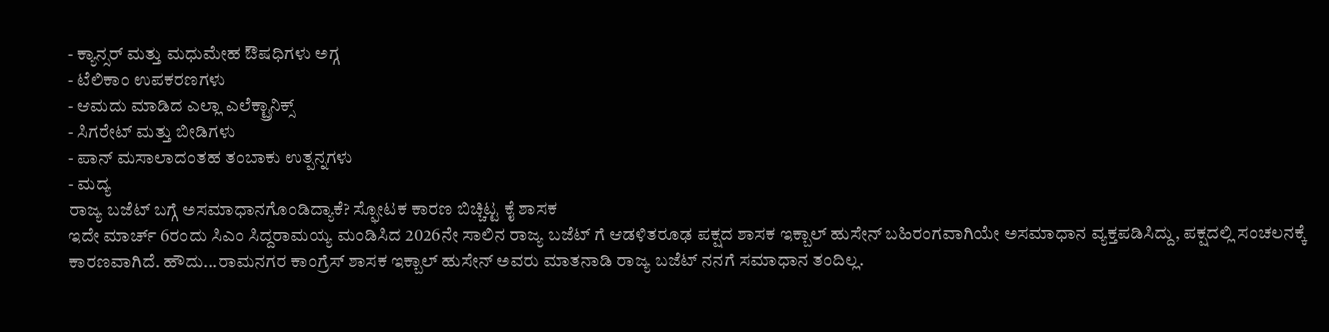- ಕ್ಯಾನ್ಸರ್ ಮತ್ತು ಮಧುಮೇಹ ಔಷಧಿಗಳು ಅಗ್ಗ
- ಟೆಲಿಕಾಂ ಉಪಕರಣಗಳು
- ಆಮದು ಮಾಡಿದ ಎಲ್ಲಾ ಎಲೆಕ್ಟ್ರಾನಿಕ್ಸ್
- ಸಿಗರೇಟ್ ಮತ್ತು ಬೀಡಿಗಳು
- ಪಾನ್ ಮಸಾಲಾದಂತಹ ತಂಬಾಕು ಉತ್ಪನ್ನಗಳು
- ಮದ್ಯ
ರಾಜ್ಯ ಬಜೆಟ್ ಬಗ್ಗೆ ಅಸಮಾಧಾನಗೊಂಡಿದ್ಯಾಕೆ? ಸ್ಫೋಟಕ ಕಾರಣ ಬಿಚ್ಚಿಟ್ಟ ಕೈ ಶಾಸಕ
ಇದೇ ಮಾರ್ಚ್ 6ರಂದು ಸಿಎಂ ಸಿದ್ದರಾಮಯ್ಯ ಮಂಡಿಸಿದ 2026ನೇ ಸಾಲಿನ ರಾಜ್ಯ ಬಜೆಟ್ ಗೆ ಆಡಳಿತರೂಢ ಪಕ್ಷದ ಶಾಸಕ ಇಕ್ಬಾಲ್ ಹುಸೇನ್ ಬಹಿರಂಗವಾಗಿಯೇ ಅಸಮಾಧಾನ ವ್ಯಕ್ತಪಡಿಸಿದ್ದು, ಪಕ್ಷದಲ್ಲಿ ಸಂಚಲನಕ್ಕೆ ಕಾರಣವಾಗಿದೆ. ಹೌದು...ರಾಮನಗರ ಕಾಂಗ್ರೆಸ್ ಶಾಸಕ ಇಕ್ಬಾಲ್ ಹುಸೇನ್ ಅವರು ಮಾತನಾಡಿ ರಾಜ್ಯ ಬಜೆಟ್ ನನಗೆ ಸಮಾಧಾನ ತಂದಿಲ್ಲ.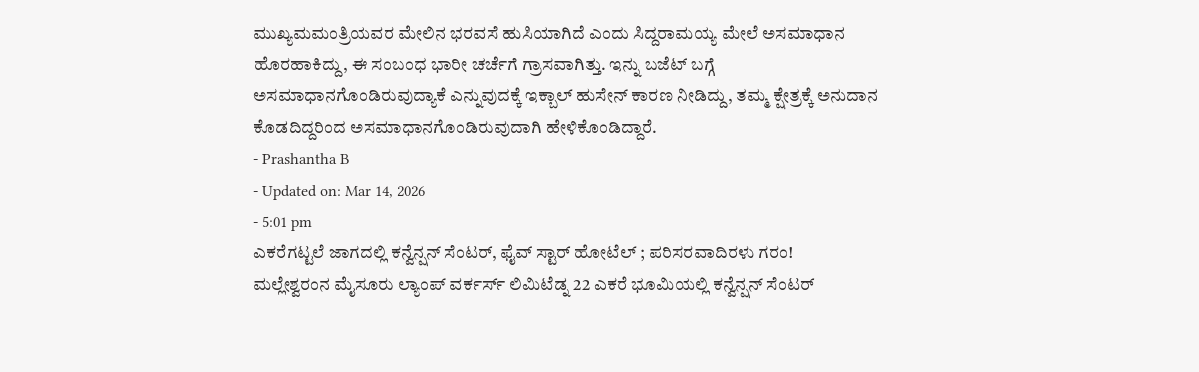ಮುಖ್ಯಮಮಂತ್ರಿಯವರ ಮೇಲಿನ ಭರವಸೆ ಹುಸಿಯಾಗಿದೆ ಎಂದು ಸಿದ್ದರಾಮಯ್ಯ ಮೇಲೆ ಅಸಮಾಧಾನ ಹೊರಹಾಕಿದ್ದು, ಈ ಸಂಬಂಧ ಭಾರೀ ಚರ್ಚೆಗೆ ಗ್ರಾಸವಾಗಿತ್ತು. ಇನ್ನು ಬಜೆಟ್ ಬಗ್ಗೆ ಅಸಮಾಧಾನಗೊಂಡಿರುವುದ್ಯಾಕೆ ಎನ್ನುವುದಕ್ಕೆ ಇಕ್ಬಾಲ್ ಹುಸೇನ್ ಕಾರಣ ನೀಡಿದ್ದು, ತಮ್ಮ ಕ್ಷೇತ್ರಕ್ಕೆ ಅನುದಾನ ಕೊಡದಿದ್ದರಿಂದ ಅಸಮಾಧಾನಗೊಂಡಿರುವುದಾಗಿ ಹೇಳಿಕೊಂಡಿದ್ದಾರೆ.
- Prashantha B
- Updated on: Mar 14, 2026
- 5:01 pm
ಎಕರೆಗಟ್ಟಲೆ ಜಾಗದಲ್ಲಿ ಕನ್ವೆನ್ಷನ್ ಸೆಂಟರ್, ಫೈವ್ ಸ್ಟಾರ್ ಹೋಟೆಲ್ ; ಪರಿಸರವಾದಿರಳು ಗರಂ!
ಮಲ್ಲೇಶ್ವರಂನ ಮೈಸೂರು ಲ್ಯಾಂಪ್ ವರ್ಕರ್ಸ್ ಲಿಮಿಟೆಡ್ನ 22 ಎಕರೆ ಭೂಮಿಯಲ್ಲಿ ಕನ್ವೆನ್ಷನ್ ಸೆಂಟರ್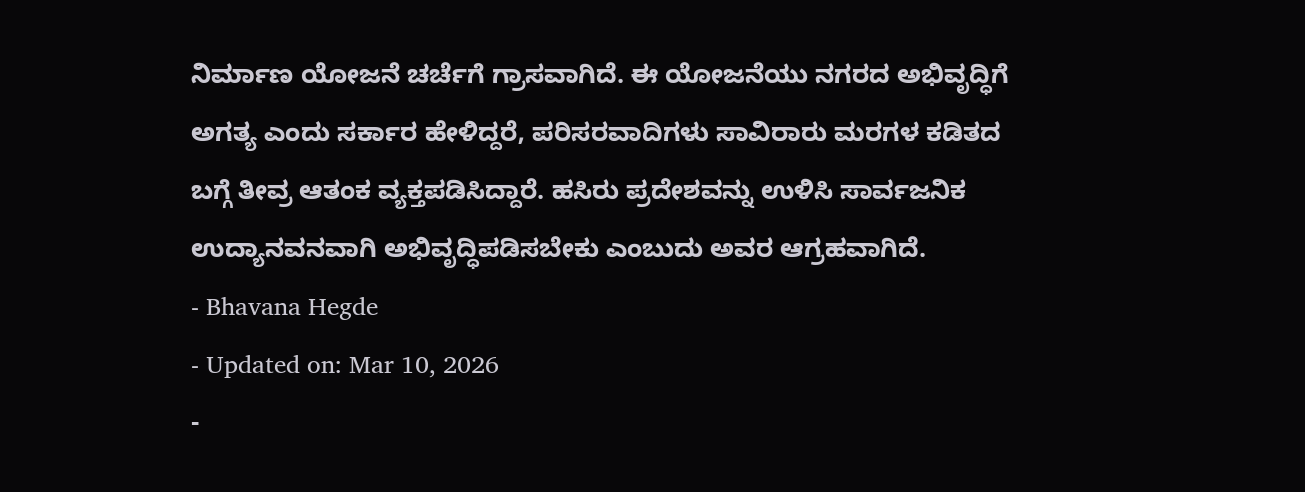ನಿರ್ಮಾಣ ಯೋಜನೆ ಚರ್ಚೆಗೆ ಗ್ರಾಸವಾಗಿದೆ. ಈ ಯೋಜನೆಯು ನಗರದ ಅಭಿವೃದ್ಧಿಗೆ ಅಗತ್ಯ ಎಂದು ಸರ್ಕಾರ ಹೇಳಿದ್ದರೆ, ಪರಿಸರವಾದಿಗಳು ಸಾವಿರಾರು ಮರಗಳ ಕಡಿತದ ಬಗ್ಗೆ ತೀವ್ರ ಆತಂಕ ವ್ಯಕ್ತಪಡಿಸಿದ್ದಾರೆ. ಹಸಿರು ಪ್ರದೇಶವನ್ನು ಉಳಿಸಿ ಸಾರ್ವಜನಿಕ ಉದ್ಯಾನವನವಾಗಿ ಅಭಿವೃದ್ಧಿಪಡಿಸಬೇಕು ಎಂಬುದು ಅವರ ಆಗ್ರಹವಾಗಿದೆ.
- Bhavana Hegde
- Updated on: Mar 10, 2026
-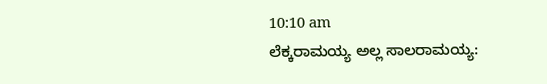10:10 am
ಲೆಕ್ಕರಾಮಯ್ಯ ಅಲ್ಲ ಸಾಲರಾಮಯ್ಯ: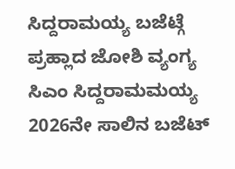ಸಿದ್ದರಾಮಯ್ಯ ಬಜೆಟ್ಗೆ ಪ್ರಹ್ಲಾದ ಜೋಶಿ ವ್ಯಂಗ್ಯ
ಸಿಎಂ ಸಿದ್ದರಾಮಮಯ್ಯ 2026ನೇ ಸಾಲಿನ ಬಜೆಟ್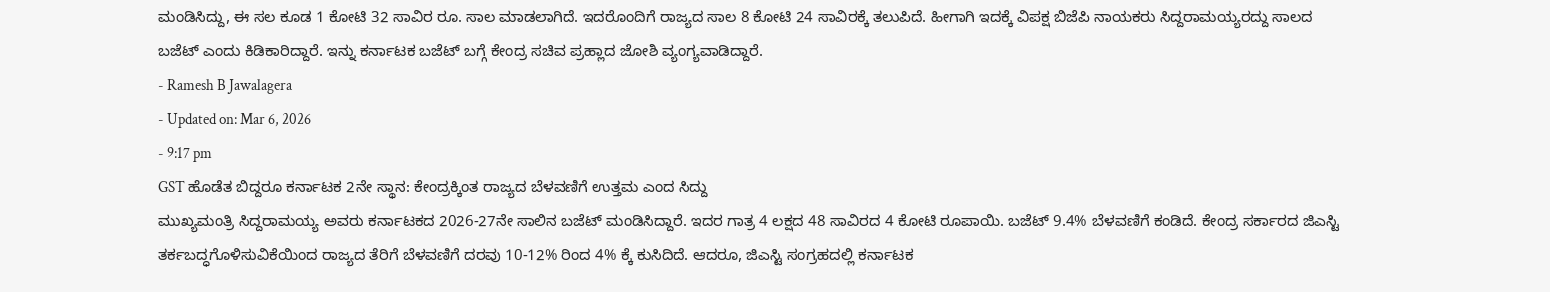ಮಂಡಿಸಿದ್ದು, ಈ ಸಲ ಕೂಡ 1 ಕೋಟಿ 32 ಸಾವಿರ ರೂ. ಸಾಲ ಮಾಡಲಾಗಿದೆ. ಇದರೊಂದಿಗೆ ರಾಜ್ಯದ ಸಾಲ 8 ಕೋಟಿ 24 ಸಾವಿರಕ್ಕೆ ತಲುಪಿದೆ. ಹೀಗಾಗಿ ಇದಕ್ಕೆ ವಿಪಕ್ಷ ಬಿಜೆಪಿ ನಾಯಕರು ಸಿದ್ದರಾಮಯ್ಯರದ್ದು ಸಾಲದ ಬಜೆಟ್ ಎಂದು ಕಿಡಿಕಾರಿದ್ದಾರೆ. ಇನ್ನು ಕರ್ನಾಟಕ ಬಜೆಟ್ ಬಗ್ಗೆ ಕೇಂದ್ರ ಸಚಿವ ಪ್ರಹ್ಲಾದ ಜೋಶಿ ವ್ಯಂಗ್ಯವಾಡಿದ್ದಾರೆ.
- Ramesh B Jawalagera
- Updated on: Mar 6, 2026
- 9:17 pm
GST ಹೊಡೆತ ಬಿದ್ದರೂ ಕರ್ನಾಟಕ 2ನೇ ಸ್ಥಾನ: ಕೇಂದ್ರಕ್ಕಿಂತ ರಾಜ್ಯದ ಬೆಳವಣಿಗೆ ಉತ್ತಮ ಎಂದ ಸಿದ್ದು
ಮುಖ್ಯಮಂತ್ರಿ ಸಿದ್ದರಾಮಯ್ಯ ಅವರು ಕರ್ನಾಟಕದ 2026-27ನೇ ಸಾಲಿನ ಬಜೆಟ್ ಮಂಡಿಸಿದ್ದಾರೆ. ಇದರ ಗಾತ್ರ 4 ಲಕ್ಷದ 48 ಸಾವಿರದ 4 ಕೋಟಿ ರೂಪಾಯಿ. ಬಜೆಟ್ 9.4% ಬೆಳವಣಿಗೆ ಕಂಡಿದೆ. ಕೇಂದ್ರ ಸರ್ಕಾರದ ಜಿಎಸ್ಟಿ ತರ್ಕಬದ್ಧಗೊಳಿಸುವಿಕೆಯಿಂದ ರಾಜ್ಯದ ತೆರಿಗೆ ಬೆಳವಣಿಗೆ ದರವು 10-12% ರಿಂದ 4% ಕ್ಕೆ ಕುಸಿದಿದೆ. ಆದರೂ, ಜಿಎಸ್ಟಿ ಸಂಗ್ರಹದಲ್ಲಿ ಕರ್ನಾಟಕ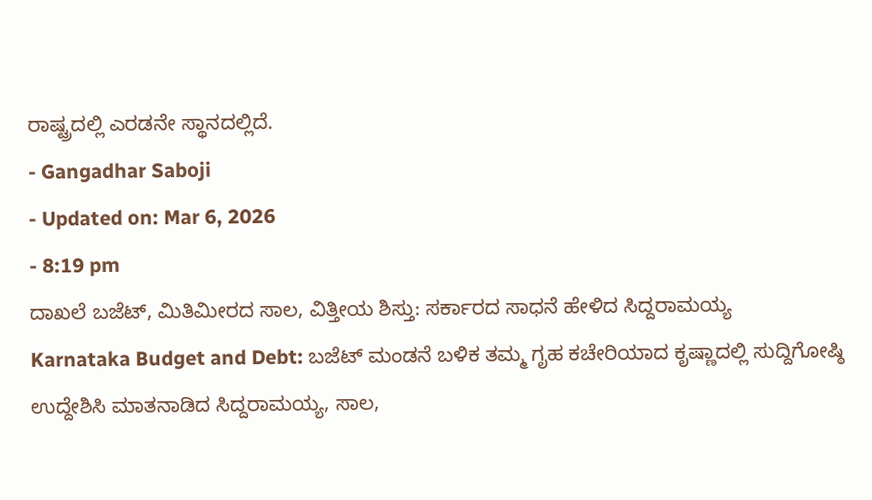ರಾಷ್ಟ್ರದಲ್ಲಿ ಎರಡನೇ ಸ್ಥಾನದಲ್ಲಿದೆ.
- Gangadhar Saboji
- Updated on: Mar 6, 2026
- 8:19 pm
ದಾಖಲೆ ಬಜೆಟ್, ಮಿತಿಮೀರದ ಸಾಲ, ವಿತ್ತೀಯ ಶಿಸ್ತು: ಸರ್ಕಾರದ ಸಾಧನೆ ಹೇಳಿದ ಸಿದ್ದರಾಮಯ್ಯ
Karnataka Budget and Debt: ಬಜೆಟ್ ಮಂಡನೆ ಬಳಿಕ ತಮ್ಮ ಗೃಹ ಕಚೇರಿಯಾದ ಕೃಷ್ಣಾದಲ್ಲಿ ಸುದ್ದಿಗೋಷ್ಠಿ ಉದ್ದೇಶಿಸಿ ಮಾತನಾಡಿದ ಸಿದ್ದರಾಮಯ್ಯ, ಸಾಲ,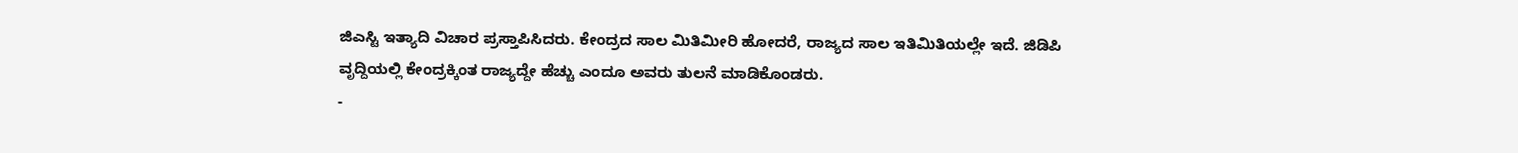ಜಿಎಸ್ಟಿ ಇತ್ಯಾದಿ ವಿಚಾರ ಪ್ರಸ್ತಾಪಿಸಿದರು. ಕೇಂದ್ರದ ಸಾಲ ಮಿತಿಮೀರಿ ಹೋದರೆ, ರಾಜ್ಯದ ಸಾಲ ಇತಿಮಿತಿಯಲ್ಲೇ ಇದೆ. ಜಿಡಿಪಿ ವೃದ್ದಿಯಲ್ಲಿ ಕೇಂದ್ರಕ್ಕಿಂತ ರಾಜ್ಯದ್ದೇ ಹೆಚ್ಚು ಎಂದೂ ಅವರು ತುಲನೆ ಮಾಡಿಕೊಂಡರು.
-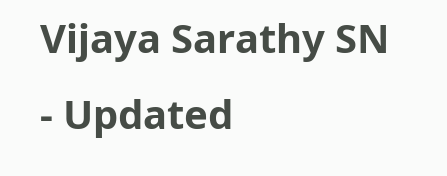Vijaya Sarathy SN
- Updated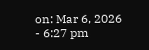on: Mar 6, 2026
- 6:27 pm